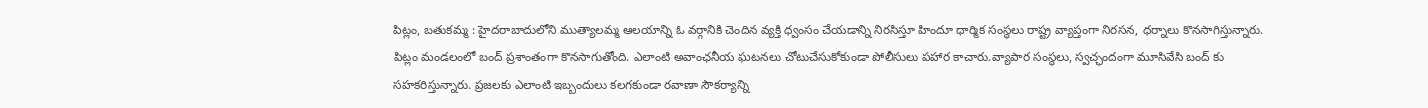పిట్లం, బతుకమ్మ : హైదరాబాదులోని ముత్యాలమ్మ ఆలయాన్ని ఓ వర్గానికి చెందిన వ్యక్తి ధ్వంసం చేయడాన్ని నిరసిస్తూ హిందూ ధార్మిక సంస్థలు రాష్ట్ర వ్యాప్తంగా నిరసన, ధర్నాలు కొనసాగిస్తున్నారు. పిట్లం మండలంలో బంద్ ప్రశాంతంగా కొనసాగుతోంది. ఎలాంటి అవాంఛనీయ ఘటనలు చోటుచేసుకోకుండా పోలీసులు పహార కాచారు.వ్యాపార సంస్థలు, స్వచ్ఛందంగా మూసివేసి బంద్ కు సహకరిస్తున్నారు. ప్రజలకు ఎలాంటి ఇబ్బందులు కలగకుండా రవాణా సౌకర్యాన్ని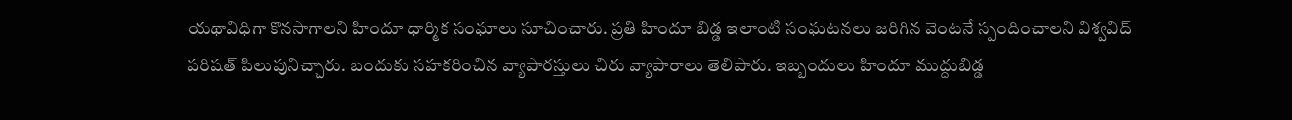యథావిధిగా కొనసాగాలని హిందూ ధార్మిక సంఘాలు సూచించారు. ప్రతి హిందూ బిడ్డ ఇలాంటి సంఘటనలు జరిగిన వెంటనే స్పందించాలని విశ్వవిద్ పరిషత్ పిలుపునిచ్చారు. బందుకు సహకరించిన వ్యాపారస్తులు చిరు వ్యాపారాలు తెలిపారు. ఇబ్బందులు హిందూ ముద్దుబిడ్డ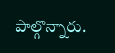పాల్గొన్నారు.